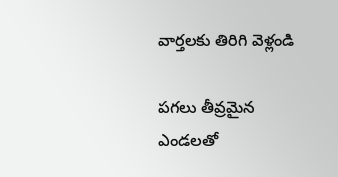వార్తలకు తిరిగి వెళ్లండి

పగలు తీవ్రమైన ఎండలతో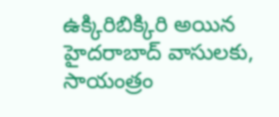ఉక్కిరిబిక్కిరి అయిన హైదరాబాద్ వాసులకు, సాయంత్రం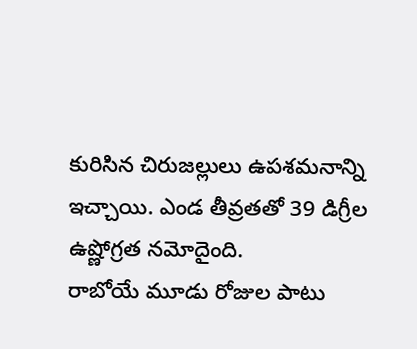కురిసిన చిరుజల్లులు ఉపశమనాన్ని ఇచ్చాయి. ఎండ తీవ్రతతో 39 డిగ్రీల ఉష్ణోగ్రత నమోదైంది.
రాబోయే మూడు రోజుల పాటు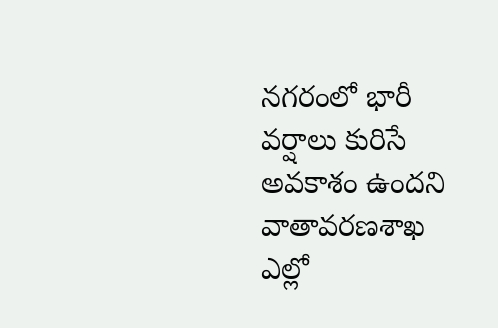నగరంలో భారీ వర్షాలు కురిసే అవకాశం ఉందని వాతావరణశాఖ ఎల్లో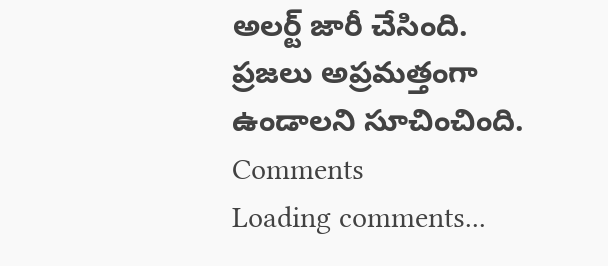అలర్ట్ జారీ చేసింది. ప్రజలు అప్రమత్తంగా ఉండాలని సూచించింది.
Comments
Loading comments...